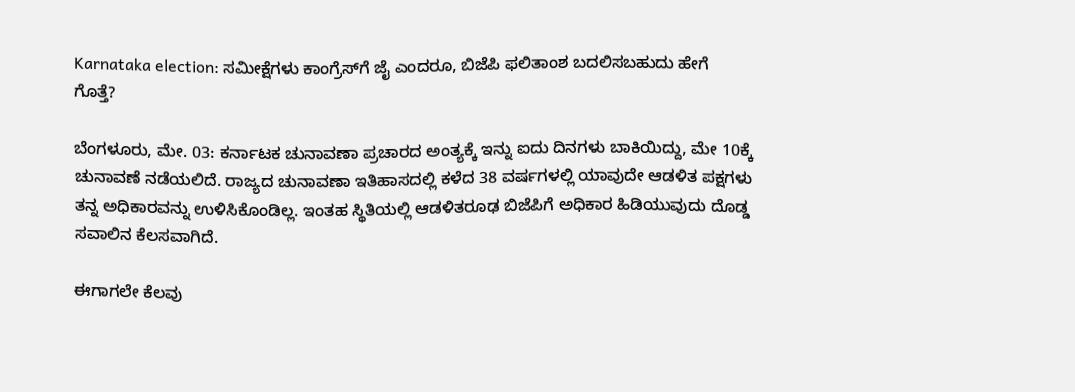Karnataka election: ಸಮೀಕ್ಷೆಗಳು ಕಾಂಗ್ರೆಸ್‌ಗೆ ಜೈ ಎಂದರೂ, ಬಿಜೆಪಿ ಫಲಿತಾಂಶ ಬದಲಿಸಬಹುದು ಹೇಗೆ ಗೊತ್ತೆ?

ಬೆಂಗಳೂರು, ಮೇ. 03: ಕರ್ನಾಟಕ ಚುನಾವಣಾ ಪ್ರಚಾರದ ಅಂತ್ಯಕ್ಕೆ ಇನ್ನು ಐದು ದಿನಗಳು ಬಾಕಿಯಿದ್ದು, ಮೇ 10ಕ್ಕೆ ಚುನಾವಣೆ ನಡೆಯಲಿದೆ. ರಾಜ್ಯದ ಚುನಾವಣಾ ಇತಿಹಾಸದಲ್ಲಿ ಕಳೆದ 38 ವರ್ಷಗಳಲ್ಲಿ ಯಾವುದೇ ಆಡಳಿತ ಪಕ್ಷಗಳು ತನ್ನ ಅಧಿಕಾರವನ್ನು ಉಳಿಸಿಕೊಂಡಿಲ್ಲ. ಇಂತಹ ಸ್ಥಿತಿಯಲ್ಲಿ ಆಡಳಿತರೂಢ ಬಿಜೆಪಿಗೆ ಅಧಿಕಾರ ಹಿಡಿಯುವುದು ದೊಡ್ಡ ಸವಾಲಿನ ಕೆಲಸವಾಗಿದೆ.

ಈಗಾಗಲೇ ಕೆಲವು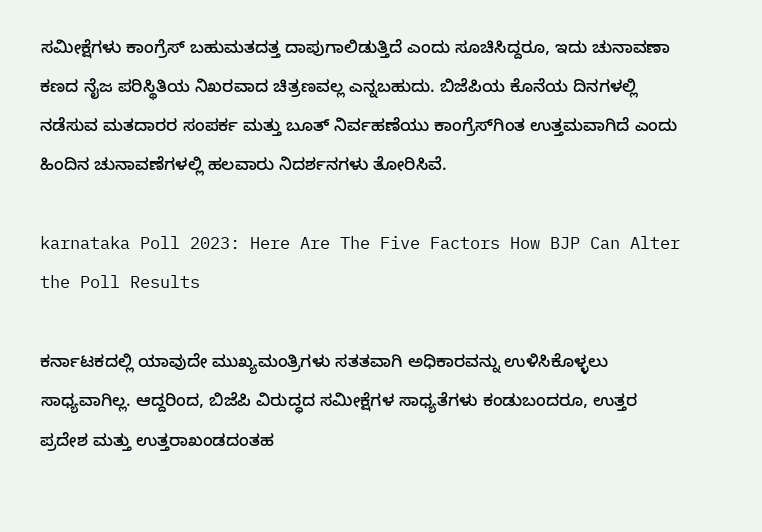ಸಮೀಕ್ಷೆಗಳು ಕಾಂಗ್ರೆಸ್ ಬಹುಮತದತ್ತ ದಾಪುಗಾಲಿಡುತ್ತಿದೆ ಎಂದು ಸೂಚಿಸಿದ್ದರೂ, ಇದು ಚುನಾವಣಾ ಕಣದ ನೈಜ ಪರಿಸ್ಥಿತಿಯ ನಿಖರವಾದ ಚಿತ್ರಣವಲ್ಲ ಎನ್ನಬಹುದು. ಬಿಜೆಪಿಯ ಕೊನೆಯ ದಿನಗಳಲ್ಲಿ ನಡೆಸುವ ಮತದಾರರ ಸಂಪರ್ಕ ಮತ್ತು ಬೂತ್ ನಿರ್ವಹಣೆಯು ಕಾಂಗ್ರೆಸ್‌ಗಿಂತ ಉತ್ತಮವಾಗಿದೆ ಎಂದು ಹಿಂದಿನ ಚುನಾವಣೆಗಳಲ್ಲಿ ಹಲವಾರು ನಿದರ್ಶನಗಳು ತೋರಿಸಿವೆ.

karnataka Poll 2023: Here Are The Five Factors How BJP Can Alter the Poll Results

ಕರ್ನಾಟಕದಲ್ಲಿ ಯಾವುದೇ ಮುಖ್ಯಮಂತ್ರಿಗಳು ಸತತವಾಗಿ ಅಧಿಕಾರವನ್ನು ಉಳಿಸಿಕೊಳ್ಳಲು ಸಾಧ್ಯವಾಗಿಲ್ಲ. ಆದ್ದರಿಂದ, ಬಿಜೆಪಿ ವಿರುದ್ಧದ ಸಮೀಕ್ಷೆಗಳ ಸಾಧ್ಯತೆಗಳು ಕಂಡುಬಂದರೂ, ಉತ್ತರ ಪ್ರದೇಶ ಮತ್ತು ಉತ್ತರಾಖಂಡದಂತಹ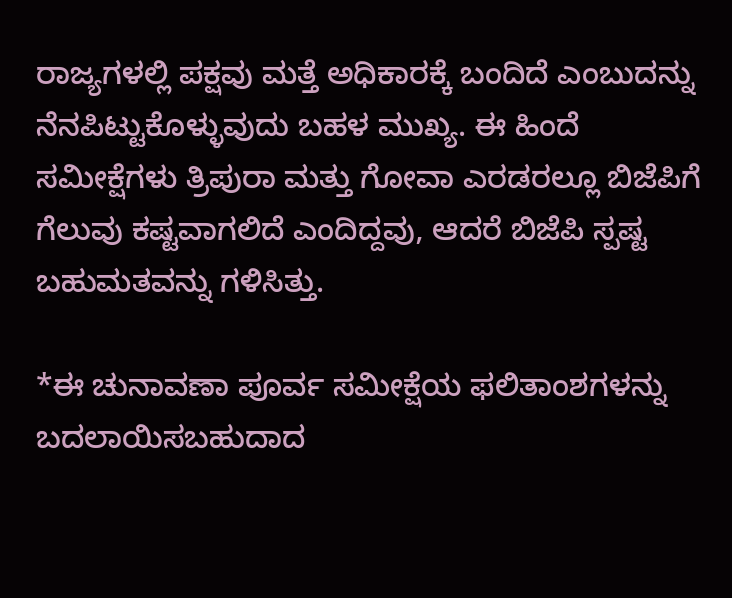ರಾಜ್ಯಗಳಲ್ಲಿ ಪಕ್ಷವು ಮತ್ತೆ ಅಧಿಕಾರಕ್ಕೆ ಬಂದಿದೆ ಎಂಬುದನ್ನು ನೆನಪಿಟ್ಟುಕೊಳ್ಳುವುದು ಬಹಳ ಮುಖ್ಯ. ಈ ಹಿಂದೆ ಸಮೀಕ್ಷೆಗಳು ತ್ರಿಪುರಾ ಮತ್ತು ಗೋವಾ ಎರಡರಲ್ಲೂ ಬಿಜೆಪಿಗೆ ಗೆಲುವು ಕಷ್ಟವಾಗಲಿದೆ ಎಂದಿದ್ದವು, ಆದರೆ ಬಿಜೆಪಿ ಸ್ಪಷ್ಟ ಬಹುಮತವನ್ನು ಗಳಿಸಿತ್ತು.

*ಈ ಚುನಾವಣಾ ಪೂರ್ವ ಸಮೀಕ್ಷೆಯ ಫಲಿತಾಂಶಗಳನ್ನು ಬದಲಾಯಿಸಬಹುದಾದ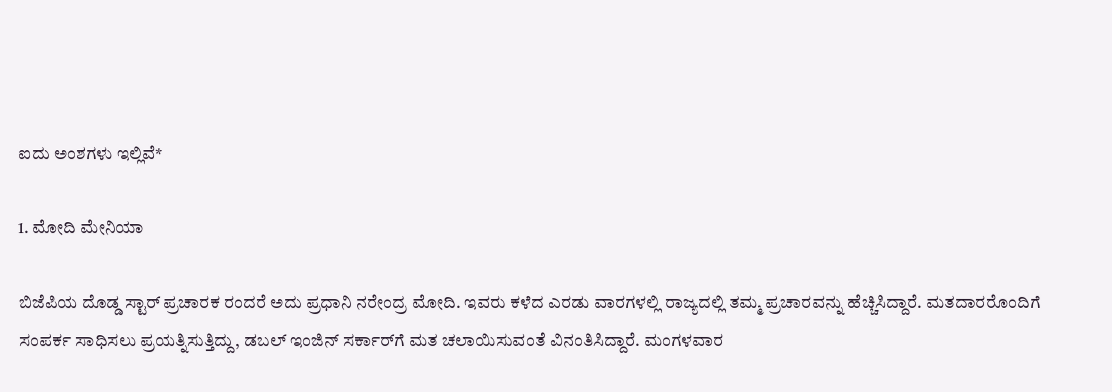ಐದು ಅಂಶಗಳು ಇಲ್ಲಿವೆ*

1. ಮೋದಿ ಮೇನಿಯಾ

ಬಿಜೆಪಿಯ ದೊಡ್ಡ ಸ್ಟಾರ್ ಪ್ರಚಾರಕ ರಂದರೆ ಅದು ಪ್ರಧಾನಿ ನರೇಂದ್ರ ಮೋದಿ. ಇವರು ಕಳೆದ ಎರಡು ವಾರಗಳಲ್ಲಿ ರಾಜ್ಯದಲ್ಲಿ ತಮ್ಮ ಪ್ರಚಾರವನ್ನು ಹೆಚ್ಚಿಸಿದ್ದಾರೆ. ಮತದಾರರೊಂದಿಗೆ ಸಂಪರ್ಕ ಸಾಧಿಸಲು ಪ್ರಯತ್ನಿಸುತ್ತಿದ್ದು, ಡಬಲ್ ಇಂಜಿನ್ ಸರ್ಕಾರ್‌ಗೆ ಮತ ಚಲಾಯಿಸುವಂತೆ ವಿನಂತಿಸಿದ್ದಾರೆ. ಮಂಗಳವಾರ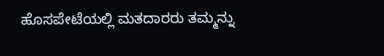ಹೊಸಪೇಟೆಯಲ್ಲಿ ಮತದಾರರು ತಮ್ಮನ್ನು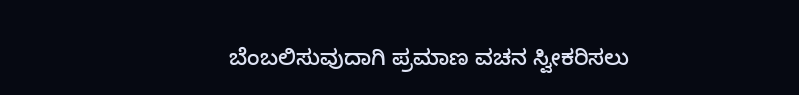ಬೆಂಬಲಿಸುವುದಾಗಿ ಪ್ರಮಾಣ ವಚನ ಸ್ವೀಕರಿಸಲು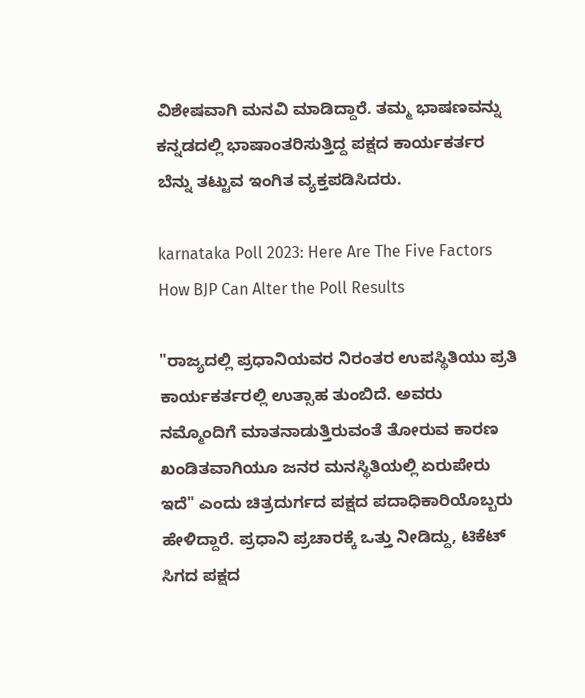ವಿಶೇಷವಾಗಿ ಮನವಿ ಮಾಡಿದ್ದಾರೆ. ತಮ್ಮ ಭಾಷಣವನ್ನು ಕನ್ನಡದಲ್ಲಿ ಭಾಷಾಂತರಿಸುತ್ತಿದ್ದ ಪಕ್ಷದ ಕಾರ್ಯಕರ್ತರ ಬೆನ್ನು ತಟ್ಟುವ ಇಂಗಿತ ವ್ಯಕ್ತಪಡಿಸಿದರು.

karnataka Poll 2023: Here Are The Five Factors How BJP Can Alter the Poll Results

"ರಾಜ್ಯದಲ್ಲಿ ಪ್ರಧಾನಿಯವರ ನಿರಂತರ ಉಪಸ್ಥಿತಿಯು ಪ್ರತಿ ಕಾರ್ಯಕರ್ತರಲ್ಲಿ ಉತ್ಸಾಹ ತುಂಬಿದೆ. ಅವರು ನಮ್ಮೊಂದಿಗೆ ಮಾತನಾಡುತ್ತಿರುವಂತೆ ತೋರುವ ಕಾರಣ ಖಂಡಿತವಾಗಿಯೂ ಜನರ ಮನಸ್ಥಿತಿಯಲ್ಲಿ ಏರುಪೇರು ಇದೆ" ಎಂದು ಚಿತ್ರದುರ್ಗದ ಪಕ್ಷದ ಪದಾಧಿಕಾರಿಯೊಬ್ಬರು ಹೇಳಿದ್ದಾರೆ. ಪ್ರಧಾನಿ ಪ್ರಚಾರಕ್ಕೆ ಒತ್ತು ನೀಡಿದ್ದು, ಟಿಕೆಟ್ ಸಿಗದ ಪಕ್ಷದ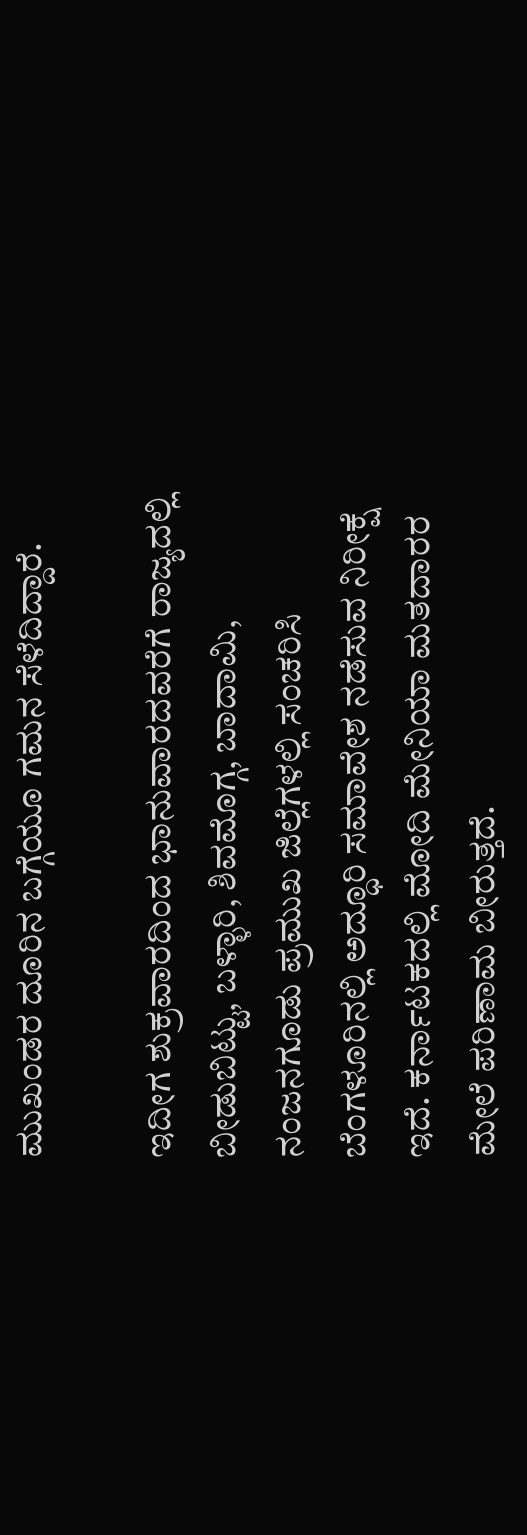ಮುಖಂಡರ ದೂರಿನ ಬಗ್ಗೆಯೂ ಗಮನ ಸೆಳೆದಿದ್ದಾರೆ.

ಇದೀಗ ಶುಕ್ರವಾರದಿಂದ ಭಾನುವಾರದವರೆಗೆ ರಾಜ್ಯದಲ್ಲಿ ಬೀಡುಬಿಟ್ಟು, ಬಳ್ಳಾರಿ, ಶಿವಮೊಗ್ಗ, ಬಾದಾಮಿ, ನಂಜನಗೂಡು ಪ್ರಮುಖ ಜಿಲ್ಲೆಗಳಲ್ಲಿ ಸಂಚರಿಸಿ ಬೆಂಗಳೂರಿನಲ್ಲಿ ಅದ್ಧೂರಿ ಸಮಾವೇಶ ನಡೆಸುವ ನಿರೀಕ್ಷೆ ಇದೆ. ಕರ್ನಾಟಕದಲ್ಲಿ ಮೋದಿ ಮೇನಿಯಾ ಮತದಾರರ ಮೇಲೆ ಪರಿಣಾಮ ಬೀರುತ್ತದೆ.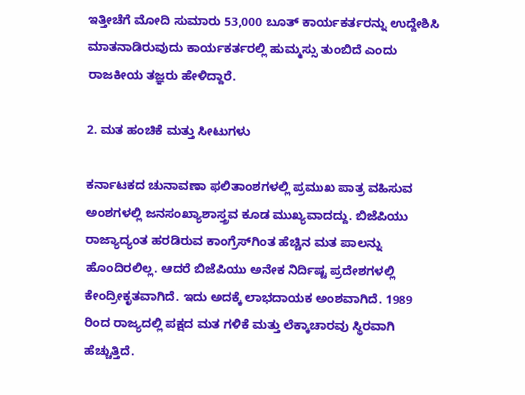ಇತ್ತೀಚೆಗೆ ಮೋದಿ ಸುಮಾರು 53,000 ಬೂತ್ ಕಾರ್ಯಕರ್ತರನ್ನು ಉದ್ದೇಶಿಸಿ ಮಾತನಾಡಿರುವುದು ಕಾರ್ಯಕರ್ತರಲ್ಲಿ ಹುಮ್ಮಸ್ಸು ತುಂಬಿದೆ ಎಂದು ರಾಜಕೀಯ ತಜ್ಞರು ಹೇಳಿದ್ದಾರೆ.

2. ಮತ ಹಂಚಿಕೆ ಮತ್ತು ಸೀಟುಗಳು

ಕರ್ನಾಟಕದ ಚುನಾವಣಾ ಫಲಿತಾಂಶಗಳಲ್ಲಿ ಪ್ರಮುಖ ಪಾತ್ರ ವಹಿಸುವ ಅಂಶಗಳಲ್ಲಿ ಜನಸಂಖ್ಯಾಶಾಸ್ತ್ರವ ಕೂಡ ಮುಖ್ಯವಾದದ್ದು. ಬಿಜೆಪಿಯು ರಾಜ್ಯಾದ್ಯಂತ ಹರಡಿರುವ ಕಾಂಗ್ರೆಸ್‌ಗಿಂತ ಹೆಚ್ಚಿನ ಮತ ಪಾಲನ್ನು ಹೊಂದಿರಲಿಲ್ಲ. ಆದರೆ ಬಿಜೆಪಿಯು ಅನೇಕ ನಿರ್ದಿಷ್ಟ ಪ್ರದೇಶಗಳಲ್ಲಿ ಕೇಂದ್ರೀಕೃತವಾಗಿದೆ. ಇದು ಅದಕ್ಕೆ ಲಾಭದಾಯಕ ಅಂಶವಾಗಿದೆ. 1989 ರಿಂದ ರಾಜ್ಯದಲ್ಲಿ ಪಕ್ಷದ ಮತ ಗಳಿಕೆ ಮತ್ತು ಲೆಕ್ಕಾಚಾರವು ಸ್ಥಿರವಾಗಿ ಹೆಚ್ಚುತ್ತಿದೆ.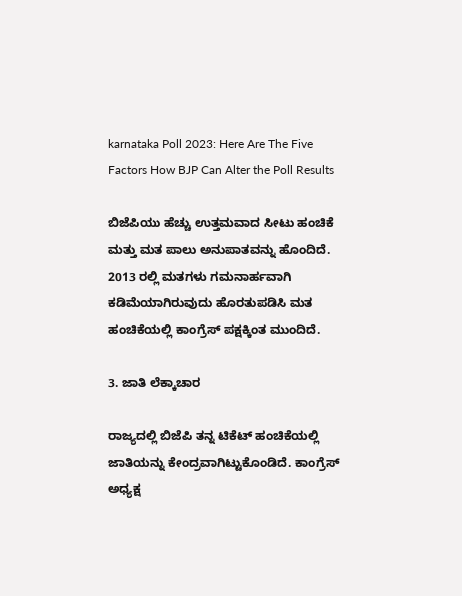karnataka Poll 2023: Here Are The Five Factors How BJP Can Alter the Poll Results

ಬಿಜೆಪಿಯು ಹೆಚ್ಚು ಉತ್ತಮವಾದ ಸೀಟು ಹಂಚಿಕೆ ಮತ್ತು ಮತ ಪಾಲು ಅನುಪಾತವನ್ನು ಹೊಂದಿದೆ. 2013 ರಲ್ಲಿ ಮತಗಳು ಗಮನಾರ್ಹವಾಗಿ ಕಡಿಮೆಯಾಗಿರುವುದು ಹೊರತುಪಡಿಸಿ ಮತ ಹಂಚಿಕೆಯಲ್ಲಿ ಕಾಂಗ್ರೆಸ್ ಪಕ್ಷಕ್ಕಿಂತ ಮುಂದಿದೆ.

3. ಜಾತಿ ಲೆಕ್ಕಾಚಾರ

ರಾಜ್ಯದಲ್ಲಿ ಬಿಜೆಪಿ ತನ್ನ ಟಿಕೆಟ್ ಹಂಚಿಕೆಯಲ್ಲಿ ಜಾತಿಯನ್ನು ಕೇಂದ್ರವಾಗಿಟ್ಟುಕೊಂಡಿದೆ. ಕಾಂಗ್ರೆಸ್ ಅಧ್ಯಕ್ಷ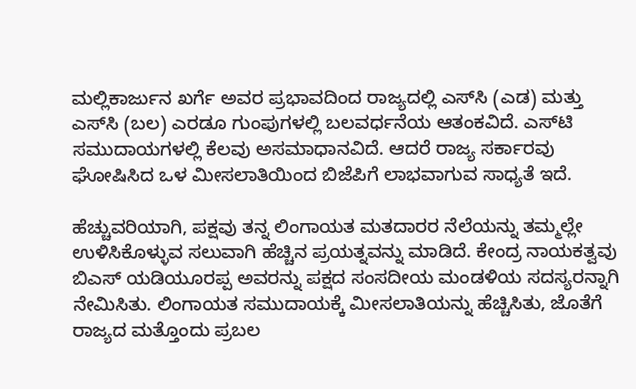ಮಲ್ಲಿಕಾರ್ಜುನ ಖರ್ಗೆ ಅವರ ಪ್ರಭಾವದಿಂದ ರಾಜ್ಯದಲ್ಲಿ ಎಸ್‌ಸಿ (ಎಡ) ಮತ್ತು ಎಸ್‌ಸಿ (ಬಲ) ಎರಡೂ ಗುಂಪುಗಳಲ್ಲಿ ಬಲವರ್ಧನೆಯ ಆತಂಕವಿದೆ. ಎಸ್‌ಟಿ ಸಮುದಾಯಗಳಲ್ಲಿ ಕೆಲವು ಅಸಮಾಧಾನವಿದೆ. ಆದರೆ ರಾಜ್ಯ ಸರ್ಕಾರವು ಘೋಷಿಸಿದ ಒಳ ಮೀಸಲಾತಿಯಿಂದ ಬಿಜೆಪಿಗೆ ಲಾಭವಾಗುವ ಸಾಧ್ಯತೆ ಇದೆ.

ಹೆಚ್ಚುವರಿಯಾಗಿ, ಪಕ್ಷವು ತನ್ನ ಲಿಂಗಾಯತ ಮತದಾರರ ನೆಲೆಯನ್ನು ತಮ್ಮಲ್ಲೇ ಉಳಿಸಿಕೊಳ್ಳುವ ಸಲುವಾಗಿ ಹೆಚ್ಚಿನ ಪ್ರಯತ್ನವನ್ನು ಮಾಡಿದೆ. ಕೇಂದ್ರ ನಾಯಕತ್ವವು ಬಿಎಸ್ ಯಡಿಯೂರಪ್ಪ ಅವರನ್ನು ಪಕ್ಷದ ಸಂಸದೀಯ ಮಂಡಳಿಯ ಸದಸ್ಯರನ್ನಾಗಿ ನೇಮಿಸಿತು. ಲಿಂಗಾಯತ ಸಮುದಾಯಕ್ಕೆ ಮೀಸಲಾತಿಯನ್ನು ಹೆಚ್ಚಿಸಿತು, ಜೊತೆಗೆ ರಾಜ್ಯದ ಮತ್ತೊಂದು ಪ್ರಬಲ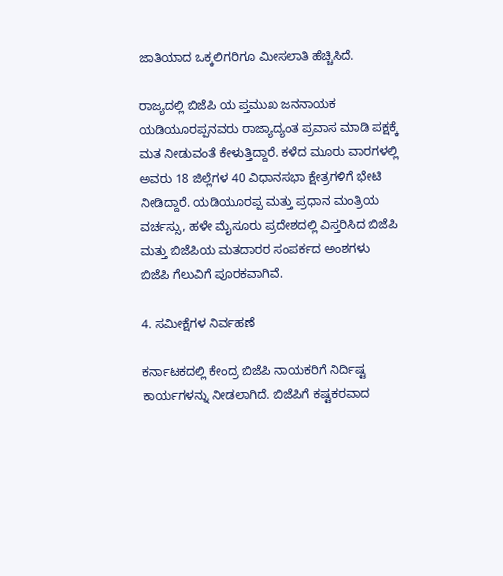ಜಾತಿಯಾದ ಒಕ್ಕಲಿಗರಿಗೂ ಮೀಸಲಾತಿ ಹೆಚ್ಚಿಸಿದೆ.

ರಾಜ್ಯದಲ್ಲಿ ಬಿಜೆಪಿ ಯ ಪ್ತಮುಖ ಜನನಾಯಕ ಯಡಿಯೂರಪ್ಪನವರು ರಾಜ್ಯಾದ್ಯಂತ ಪ್ರವಾಸ ಮಾಡಿ ಪಕ್ಷಕ್ಕೆ ಮತ ನೀಡುವಂತೆ ಕೇಳುತ್ತಿದ್ದಾರೆ. ಕಳೆದ ಮೂರು ವಾರಗಳಲ್ಲಿ ಅವರು 18 ಜಿಲ್ಲೆಗಳ 40 ವಿಧಾನಸಭಾ ಕ್ಷೇತ್ರಗಳಿಗೆ ಭೇಟಿ ನೀಡಿದ್ದಾರೆ. ಯಡಿಯೂರಪ್ಪ ಮತ್ತು ಪ್ರಧಾನ ಮಂತ್ರಿಯ ವರ್ಚಸ್ಸು, ಹಳೇ ಮೈಸೂರು ಪ್ರದೇಶದಲ್ಲಿ ವಿಸ್ತರಿಸಿದ ಬಿಜೆಪಿ ಮತ್ತು ಬಿಜೆಪಿಯ ಮತದಾರರ ಸಂಪರ್ಕದ ಅಂಶಗಳು ಬಿಜೆಪಿ ಗೆಲುವಿಗೆ ಪೂರಕವಾಗಿವೆ.

4. ಸಮೀಕ್ಷೆಗಳ ನಿರ್ವಹಣೆ

ಕರ್ನಾಟಕದಲ್ಲಿ ಕೇಂದ್ರ ಬಿಜೆಪಿ ನಾಯಕರಿಗೆ ನಿರ್ದಿಷ್ಟ ಕಾರ್ಯಗಳನ್ನು ನೀಡಲಾಗಿದೆ. ಬಿಜೆಪಿಗೆ ಕಷ್ಟಕರವಾದ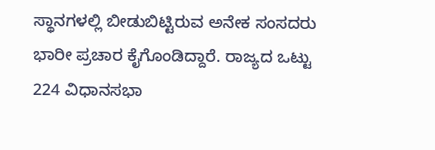ಸ್ಥಾನಗಳಲ್ಲಿ ಬೀಡುಬಿಟ್ಟಿರುವ ಅನೇಕ ಸಂಸದರು ಭಾರೀ ಪ್ರಚಾರ ಕೈಗೊಂಡಿದ್ದಾರೆ. ರಾಜ್ಯದ ಒಟ್ಟು 224 ವಿಧಾನಸಭಾ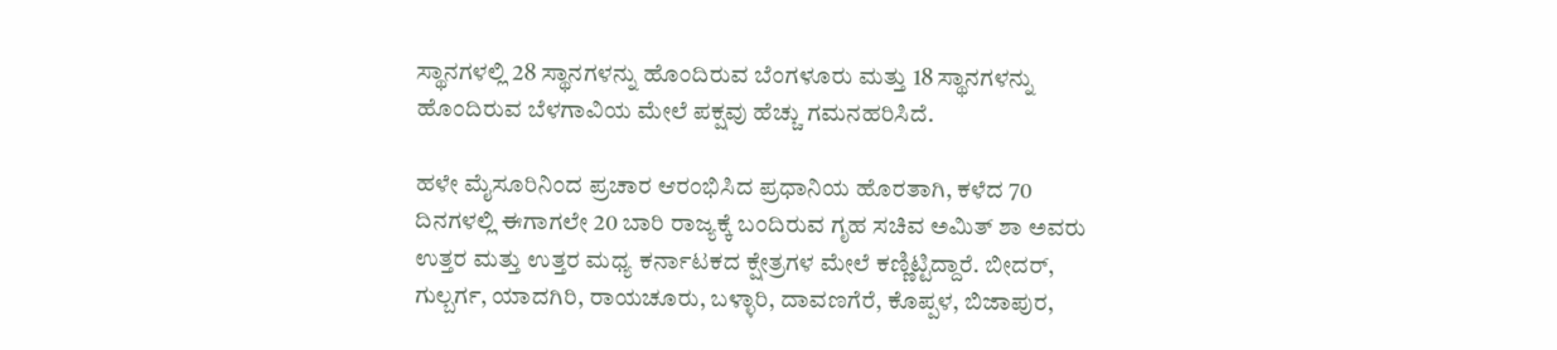ಸ್ಥಾನಗಳಲ್ಲಿ 28 ಸ್ಥಾನಗಳನ್ನು ಹೊಂದಿರುವ ಬೆಂಗಳೂರು ಮತ್ತು 18 ಸ್ಥಾನಗಳನ್ನು ಹೊಂದಿರುವ ಬೆಳಗಾವಿಯ ಮೇಲೆ ಪಕ್ಷವು ಹೆಚ್ಚು ಗಮನಹರಿಸಿದೆ.

ಹಳೇ ಮೈಸೂರಿನಿಂದ ಪ್ರಚಾರ ಆರಂಭಿಸಿದ ಪ್ರಧಾನಿಯ ಹೊರತಾಗಿ, ಕಳೆದ 70 ದಿನಗಳಲ್ಲಿ ಈಗಾಗಲೇ 20 ಬಾರಿ ರಾಜ್ಯಕ್ಕೆ ಬಂದಿರುವ ಗೃಹ ಸಚಿವ ಅಮಿತ್ ಶಾ ಅವರು ಉತ್ತರ ಮತ್ತು ಉತ್ತರ ಮಧ್ಯ ಕರ್ನಾಟಕದ ಕ್ಷೇತ್ರಗಳ ಮೇಲೆ ಕಣ್ಣಿಟ್ಟಿದ್ದಾರೆ. ಬೀದರ್, ಗುಲ್ಬರ್ಗ, ಯಾದಗಿರಿ, ರಾಯಚೂರು, ಬಳ್ಳಾರಿ, ದಾವಣಗೆರೆ, ಕೊಪ್ಪಳ, ಬಿಜಾಪುರ,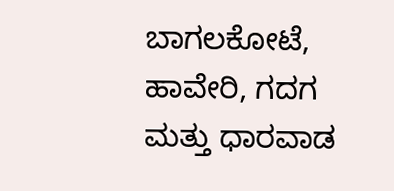ಬಾಗಲಕೋಟೆ, ಹಾವೇರಿ, ಗದಗ ಮತ್ತು ಧಾರವಾಡ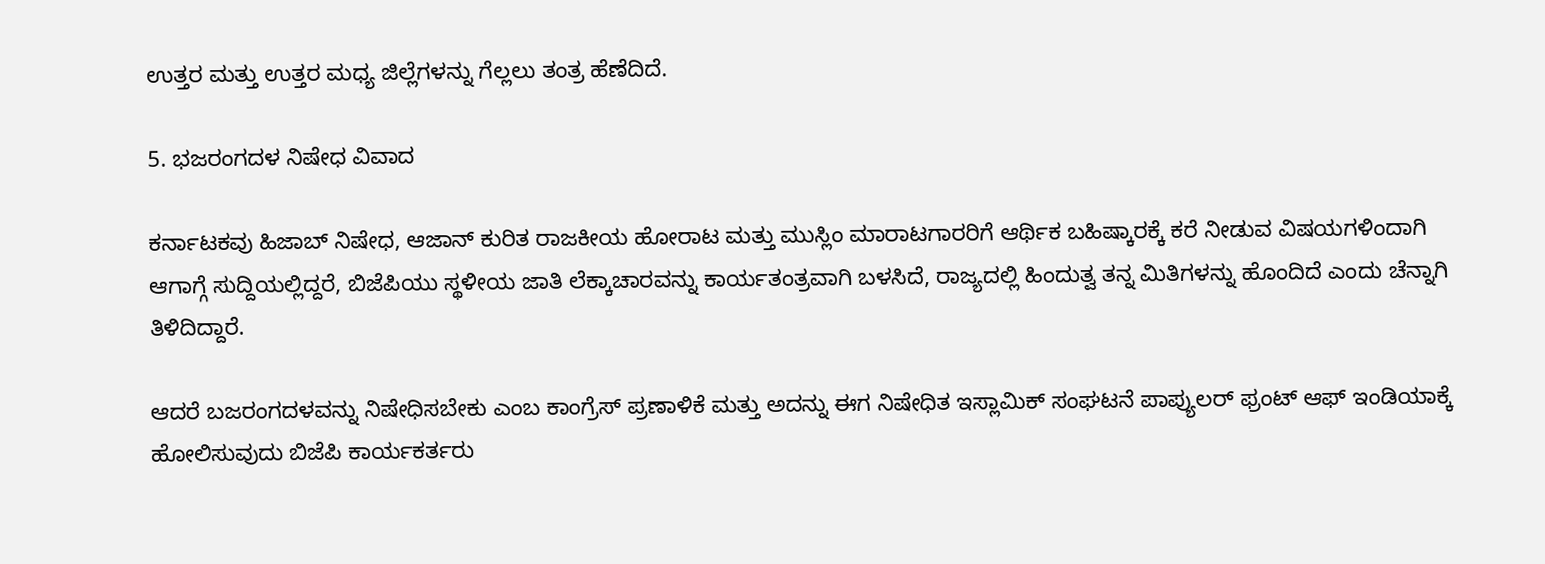ಉತ್ತರ ಮತ್ತು ಉತ್ತರ ಮಧ್ಯ ಜಿಲ್ಲೆಗಳನ್ನು ಗೆಲ್ಲಲು ತಂತ್ರ ಹೆಣೆದಿದೆ.

5. ಭಜರಂಗದಳ ನಿಷೇಧ ವಿವಾದ

ಕರ್ನಾಟಕವು ಹಿಜಾಬ್ ನಿಷೇಧ, ಆಜಾನ್ ಕುರಿತ ರಾಜಕೀಯ ಹೋರಾಟ ಮತ್ತು ಮುಸ್ಲಿಂ ಮಾರಾಟಗಾರರಿಗೆ ಆರ್ಥಿಕ ಬಹಿಷ್ಕಾರಕ್ಕೆ ಕರೆ ನೀಡುವ ವಿಷಯಗಳಿಂದಾಗಿ ಆಗಾಗ್ಗೆ ಸುದ್ದಿಯಲ್ಲಿದ್ದರೆ, ಬಿಜೆಪಿಯು ಸ್ಥಳೀಯ ಜಾತಿ ಲೆಕ್ಕಾಚಾರವನ್ನು ಕಾರ್ಯತಂತ್ರವಾಗಿ ಬಳಸಿದೆ, ರಾಜ್ಯದಲ್ಲಿ ಹಿಂದುತ್ವ ತನ್ನ ಮಿತಿಗಳನ್ನು ಹೊಂದಿದೆ ಎಂದು ಚೆನ್ನಾಗಿ ತಿಳಿದಿದ್ದಾರೆ.

ಆದರೆ ಬಜರಂಗದಳವನ್ನು ನಿಷೇಧಿಸಬೇಕು ಎಂಬ ಕಾಂಗ್ರೆಸ್ ಪ್ರಣಾಳಿಕೆ ಮತ್ತು ಅದನ್ನು ಈಗ ನಿಷೇಧಿತ ಇಸ್ಲಾಮಿಕ್ ಸಂಘಟನೆ ಪಾಪ್ಯುಲರ್ ಫ್ರಂಟ್ ಆಫ್ ಇಂಡಿಯಾಕ್ಕೆ ಹೋಲಿಸುವುದು ಬಿಜೆಪಿ ಕಾರ್ಯಕರ್ತರು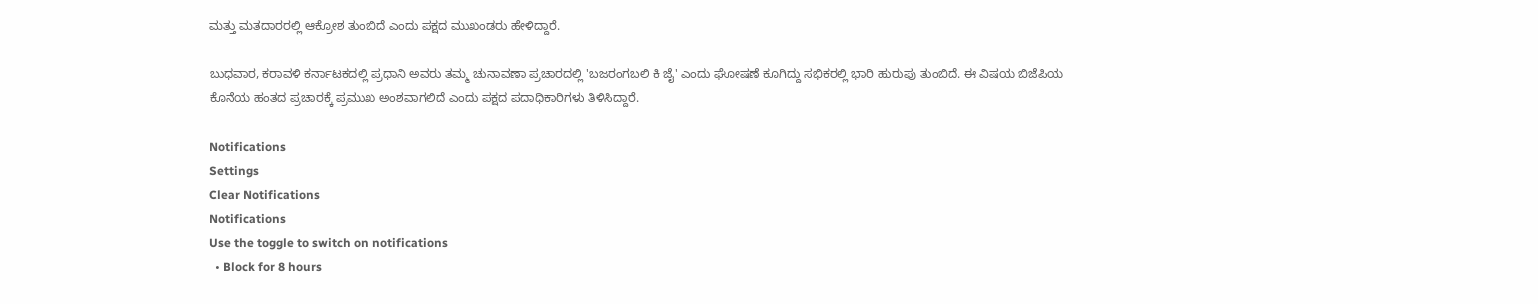ಮತ್ತು ಮತದಾರರಲ್ಲಿ ಆಕ್ರೋಶ ತುಂಬಿದೆ ಎಂದು ಪಕ್ಷದ ಮುಖಂಡರು ಹೇಳಿದ್ದಾರೆ.

ಬುಧವಾರ, ಕರಾವಳಿ ಕರ್ನಾಟಕದಲ್ಲಿ ಪ್ರಧಾನಿ ಅವರು ತಮ್ಮ ಚುನಾವಣಾ ಪ್ರಚಾರದಲ್ಲಿ 'ಬಜರಂಗಬಲಿ ಕಿ ಜೈ' ಎಂದು ಘೋಷಣೆ ಕೂಗಿದ್ದು ಸಭಿಕರಲ್ಲಿ ಭಾರಿ ಹುರುಪು ತುಂಬಿದೆ. ಈ ವಿಷಯ ಬಿಜೆಪಿಯ ಕೊನೆಯ ಹಂತದ ಪ್ರಚಾರಕ್ಕೆ ಪ್ರಮುಖ ಅಂಶವಾಗಲಿದೆ ಎಂದು ಪಕ್ಷದ ಪದಾಧಿಕಾರಿಗಳು ತಿಳಿಸಿದ್ದಾರೆ.

Notifications
Settings
Clear Notifications
Notifications
Use the toggle to switch on notifications
  • Block for 8 hours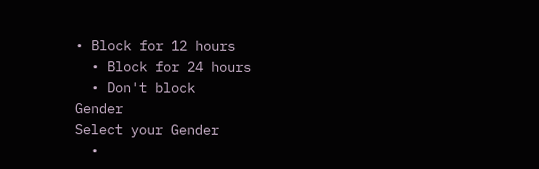• Block for 12 hours
  • Block for 24 hours
  • Don't block
Gender
Select your Gender
  •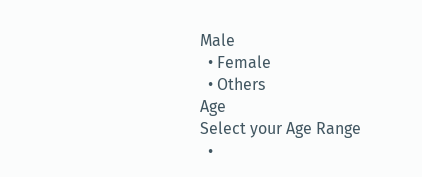Male
  • Female
  • Others
Age
Select your Age Range
  •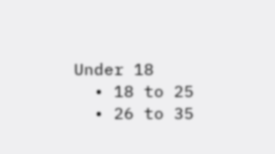Under 18
  • 18 to 25
  • 26 to 35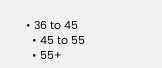• 36 to 45
  • 45 to 55
  • 55+